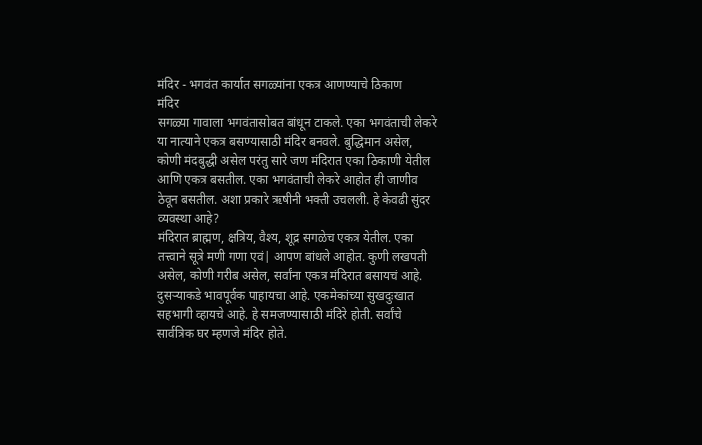मंदिर - भगवंत कार्यात सगळ्यांना एकत्र आणण्याचे ठिकाण
मंदिर
सगळ्या गावाला भगवंतासोबत बांधून टाकले. एका भगवंताची लेकरे या नात्याने एकत्र बसण्यासाठी मंदिर बनवले. बुद्धिमान असेल, कोणी मंदबुद्धी असेल परंतु सारे जण मंदिरात एका ठिकाणी येतील आणि एकत्र बसतील. एका भगवंताची लेकरे आहोत ही जाणीव ठेवून बसतील. अशा प्रकारे ऋषीनी भक्ती उचलली. हे केवढी सुंदर व्यवस्था आहे?
मंदिरात ब्राह्मण, क्षत्रिय, वैश्य, शूद्र सगळेच एकत्र येतील. एका तत्त्वाने सूत्रे मणी गणा एवं| आपण बांधले आहोत. कुणी लखपती असेल, कोणी गरीब असेल, सर्वांना एकत्र मंदिरात बसायचं आहे. दुसऱ्याकडे भावपूर्वक पाहायचा आहे. एकमेकांच्या सुखदुःखात सहभागी व्हायचे आहे. हे समजण्यासाठी मंदिरे होती. सर्वांचे सार्वत्रिक घर म्हणजे मंदिर होते.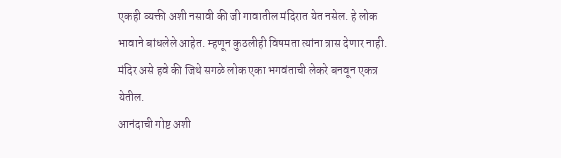एकही व्यक्ती अशी नसावी की जी गावातील मंदिरात येत नसेल. हे लोक भावाने बांधलेले आहेत. म्हणून कुठलीही विषमता त्यांना त्रास देणार नाही. मंदिर असे हवे की जिथे सगळे लोक एका भगवंताची लेकरे बनवून एकत्र येतील.
आनंदाची गोष्ट अशी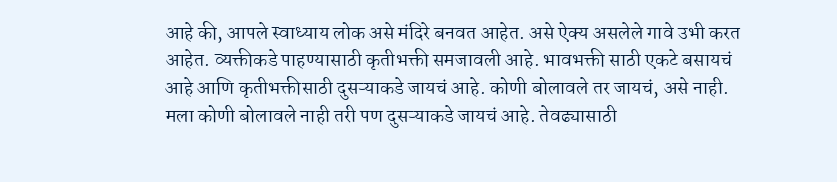आहे की, आपले स्वाध्याय लोक असे मंदिरे बनवत आहेत. असे ऐक्य असलेले गावे उभी करत आहेत. व्यक्तीकडे पाहण्यासाठी कृतीभक्ती समजावली आहे. भावभक्ती साठी एकटे बसायचं आहे आणि कृतीभक्तीसाठी दुसऱ्याकडे जायचं आहे. कोणी बोलावले तर जायचं, असे नाही. मला कोणी बोलावले नाही तरी पण दुसऱ्याकडे जायचं आहे. तेवढ्यासाठी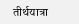तीर्थयात्रा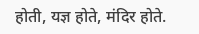होती, यज्ञ होते, मंदिर होते.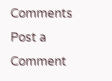Comments
Post a Comment